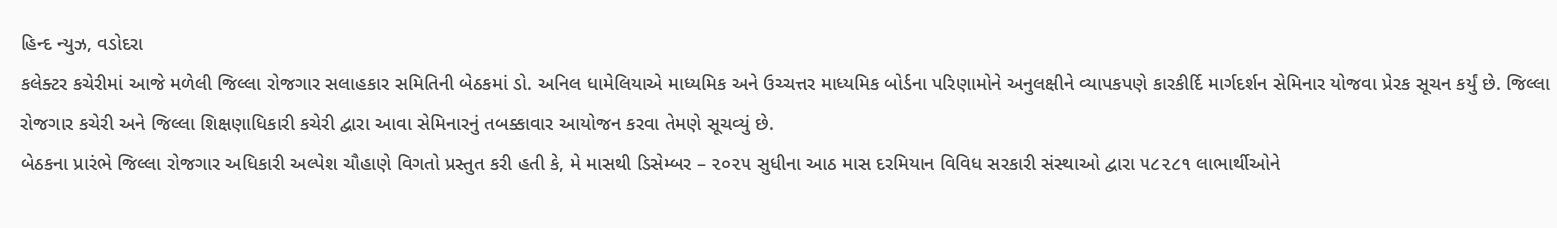હિન્દ ન્યુઝ, વડોદરા
કલેક્ટર કચેરીમાં આજે મળેલી જિલ્લા રોજગાર સલાહકાર સમિતિની બેઠકમાં ડો. અનિલ ધામેલિયાએ માધ્યમિક અને ઉચ્ચત્તર માધ્યમિક બોર્ડના પરિણામોને અનુલક્ષીને વ્યાપકપણે કારકીર્દિ માર્ગદર્શન સેમિનાર યોજવા પ્રેરક સૂચન કર્યું છે. જિલ્લા રોજગાર કચેરી અને જિલ્લા શિક્ષણાધિકારી કચેરી દ્વારા આવા સેમિનારનું તબક્કાવાર આયોજન કરવા તેમણે સૂચવ્યું છે.
બેઠકના પ્રારંભે જિલ્લા રોજગાર અધિકારી અલ્પેશ ચૌહાણે વિગતો પ્રસ્તુત કરી હતી કે, મે માસથી ડિસેમ્બર – ૨૦૨૫ સુધીના આઠ માસ દરમિયાન વિવિધ સરકારી સંસ્થાઓ દ્વારા ૫૮૨૮૧ લાભાર્થીઓને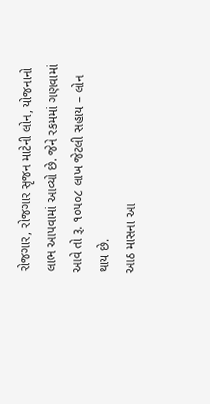રોજગાર, રોજગાર સૃજન માટેની લોન, યોજનાનો લાભ આપવામાં આવ્યો છે. જેને રકમમાં ગણવામાં આવે તો રૂ. ૧૦૫૦૮ લાખ જેટલી સહાય – લોન થાય છે.
આઠ માસના આ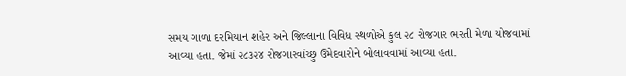સમય ગાળા દરમિયાન શહેર અને જિલ્લાના વિવિધ સ્થળોએ કુલ ૨૮ રોજગાર ભરતી મેળા યોજવામાં આવ્યા હતા. જેમાં ૨૮૩૨૪ રોજગારવાંચ્છુ ઉમેદવારોને બોલાવવામાં આવ્યા હતા.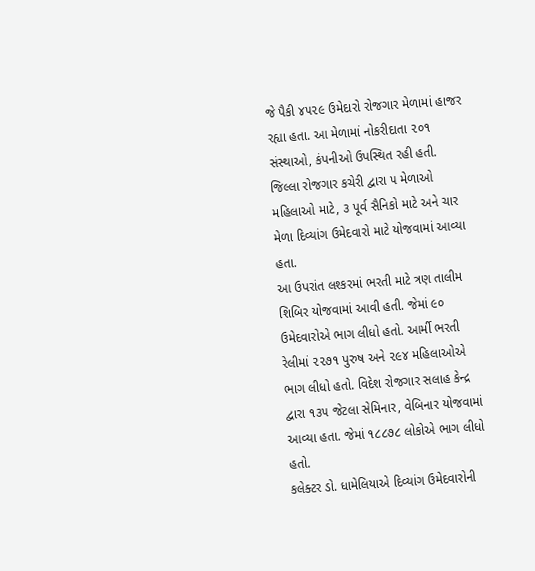જે પૈકી ૪૫૨૯ ઉમેદારો રોજગાર મેળામાં હાજર રહ્યા હતા. આ મેળામાં નોકરીદાતા ૨૦૧ સંસ્થાઓ, કંપનીઓ ઉપસ્થિત રહી હતી. જિલ્લા રોજગાર કચેરી દ્વારા ૫ મેળાઓ મહિલાઓ માટે, ૩ પૂર્વ સૈનિકો માટે અને ચાર મેળા દિવ્યાંગ ઉમેદવારો માટે યોજવામાં આવ્યા હતા.
આ ઉપરાંત લશ્કરમાં ભરતી માટે ત્રણ તાલીમ શિબિર યોજવામાં આવી હતી. જેમાં ૯૦ ઉમેદવારોએ ભાગ લીધો હતો. આર્મી ભરતી રેલીમાં ૨૨૭૧ પુરુષ અને ૨૯૪ મહિલાઓએ ભાગ લીધો હતો. વિદેશ રોજગાર સલાહ કેન્દ્ર દ્વારા ૧૩૫ જેટલા સેમિનાર, વેબિનાર યોજવામાં આવ્યા હતા. જેમાં ૧૮૮૭૮ લોકોએ ભાગ લીધો હતો.
કલેક્ટર ડો. ધામેલિયાએ દિવ્યાંગ ઉમેદવારોની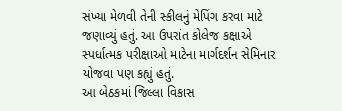સંખ્યા મેળવી તેની સ્કીલનું મેપિંગ કરવા માટે જણાવ્યું હતું. આ ઉપરાંત કોલેજ કક્ષાએ સ્પર્ધાત્મક પરીક્ષાઓ માટેના માર્ગદર્શન સેમિનાર યોજવા પણ કહ્યું હતું.
આ બેઠકમાં જિલ્લા વિકાસ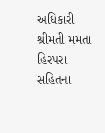અધિકારી શ્રીમતી મમતા હિરપરા સહિતના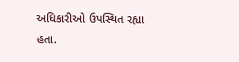અધિકારીઓ ઉપસ્થિત રહ્યા હતા.